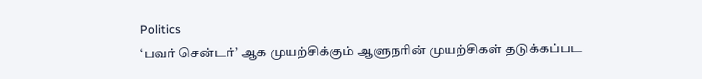Politics
‘பவர் சென்டர்’ ஆக முயற்சிக்கும் ஆளுநரின் முயற்சிகள் தடுக்கப்பட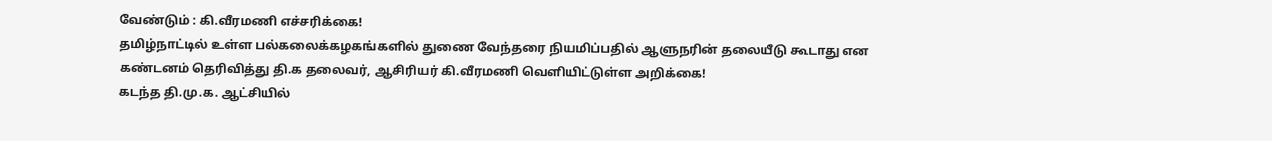வேண்டும் : கி.வீரமணி எச்சரிக்கை!
தமிழ்நாட்டில் உள்ள பல்கலைக்கழகங்களில் துணை வேந்தரை நியமிப்பதில் ஆளுநரின் தலையீடு கூடாது என கண்டனம் தெரிவித்து தி.க தலைவர், ஆசிரியர் கி.வீரமணி வெளியிட்டுள்ள அறிக்கை!
கடந்த தி.மு.க. ஆட்சியில்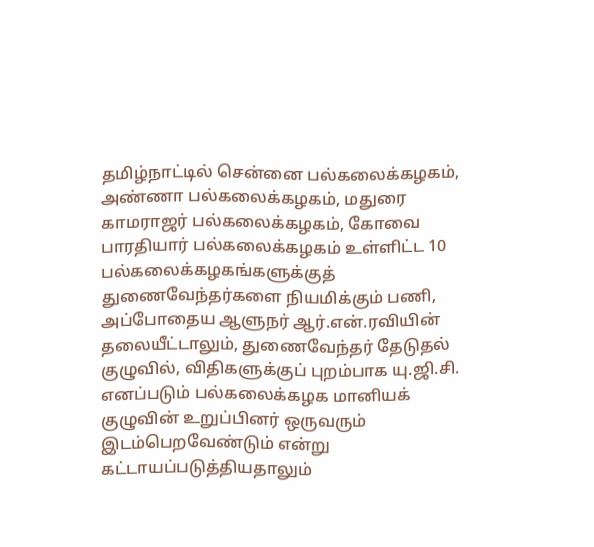தமிழ்நாட்டில் சென்னை பல்கலைக்கழகம், அண்ணா பல்கலைக்கழகம், மதுரை காமராஜர் பல்கலைக்கழகம், கோவை பாரதியார் பல்கலைக்கழகம் உள்ளிட்ட 10 பல்கலைக்கழகங்களுக்குத் துணைவேந்தர்களை நியமிக்கும் பணி, அப்போதைய ஆளுநர் ஆர்.என்.ரவியின் தலையீட்டாலும், துணைவேந்தர் தேடுதல் குழுவில், விதிகளுக்குப் புறம்பாக யு.ஜி.சி. எனப்படும் பல்கலைக்கழக மானியக் குழுவின் உறுப்பினர் ஒருவரும் இடம்பெறவேண்டும் என்று கட்டாயப்படுத்தியதாலும்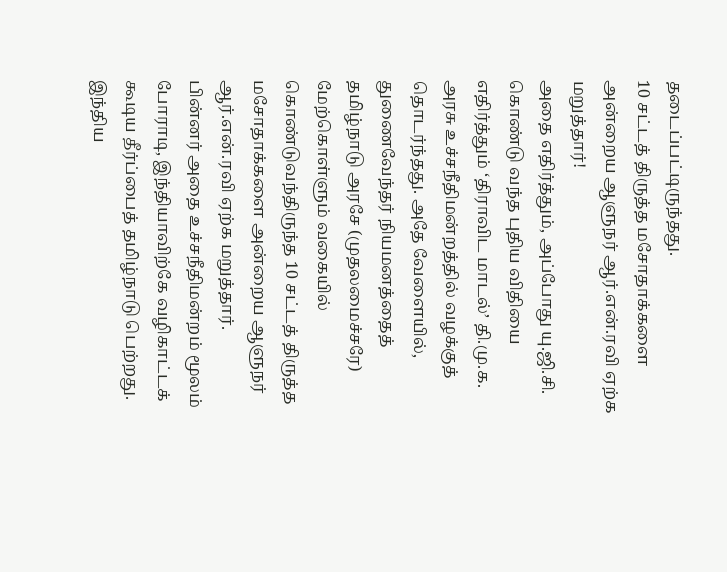தடைப்பட்டிருந்தது.
10 சட்டத் திருத்த மசோதாக்களை அன்றைய ஆளுநர் ஆர்.என்.ரவி ஏற்க மறுத்தார்!
அதை எதிர்த்தும், அப்போது யு.ஜி.சி. கொண்டு வந்த புதிய விதியை எதிர்த்தும் ‘திராவிட மாடல்’ தி.மு.க. அரசு உச்சநீதிமன்றத்தில் வழக்குத் தொடர்ந்தது. அதே வேளையில், துணைவேந்தர் நியமனத்தைத் தமிழ்நாடு அரசே (முதலமைச்சரே) மேற்கொள்ளும் வகையில் கொண்டுவந்திருந்த 10 சட்டத் திருத்த மசோதாக்களை அன்றைய ஆளுநர் ஆர்.என்.ரவி ஏற்க மறுத்தார்.
பின்னர் அதை உச்சநீதிமன்றம் மூலம் போராடி, இந்தியாவிற்கே வழிகாட்டக் கூடிய தீர்ப்பைத் தமிழ்நாடு பெற்றது. இந்திய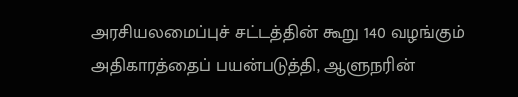அரசியலமைப்புச் சட்டத்தின் கூறு 140 வழங்கும் அதிகாரத்தைப் பயன்படுத்தி, ஆளுநரின்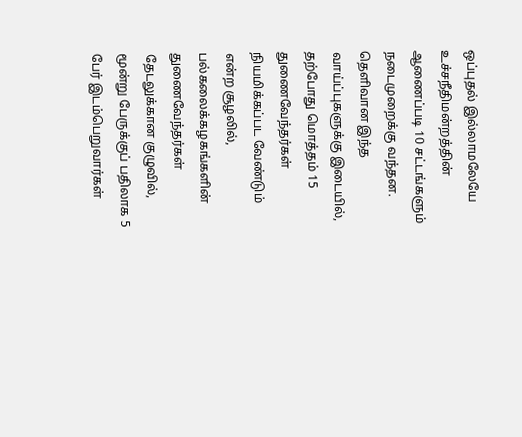ஒப்புதல் இல்லாமலேயே உச்சநீதிமன்றத்தின் ஆணைப்படி 10 சட்டங்களும் நடைமுறைக்கு வந்தன.
தெளிவான இந்த வாய்ப்புகளுக்கு இடையில், தற்போது மொத்தம் 15 துணைவேந்தர்கள் நியமிக்கப்பட வேண்டும் என்ற சூழலில், பல்கலைக்கழகங்களின் துணைவேந்தர்கள் தேடலுக்கான குழுவில், மூன்று பேருக்குப் பதிலாக 5 பேர் இடம்பெறுவார்கள்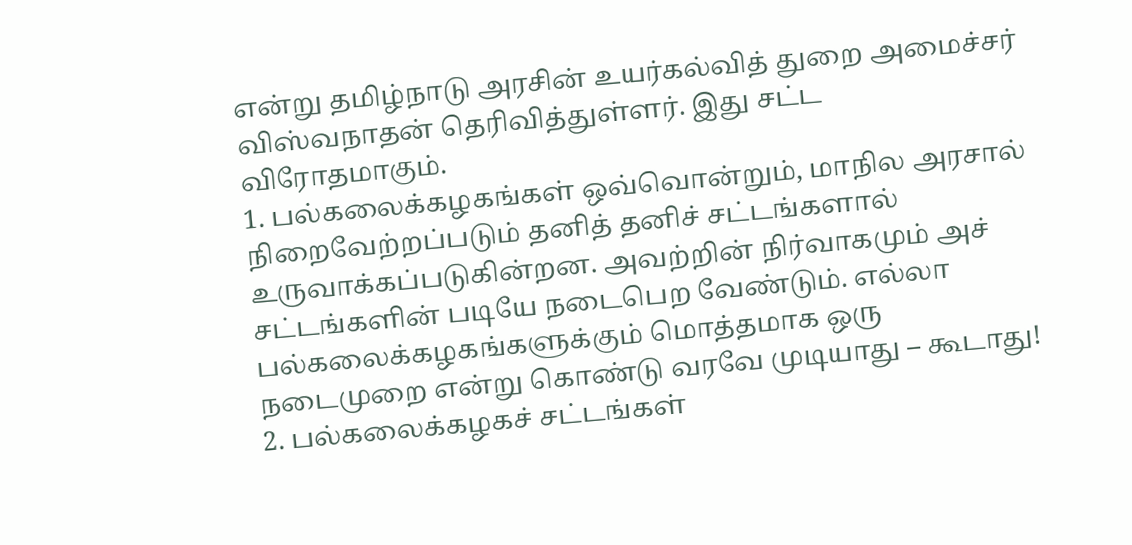என்று தமிழ்நாடு அரசின் உயர்கல்வித் துறை அமைச்சர் விஸ்வநாதன் தெரிவித்துள்ளர். இது சட்ட விரோதமாகும்.
1. பல்கலைக்கழகங்கள் ஒவ்வொன்றும், மாநில அரசால் நிறைவேற்றப்படும் தனித் தனிச் சட்டங்களால் உருவாக்கப்படுகின்றன. அவற்றின் நிர்வாகமும் அச் சட்டங்களின் படியே நடைபெற வேண்டும். எல்லா பல்கலைக்கழகங்களுக்கும் மொத்தமாக ஒரு நடைமுறை என்று கொண்டு வரவே முடியாது – கூடாது!
2. பல்கலைக்கழகச் சட்டங்கள்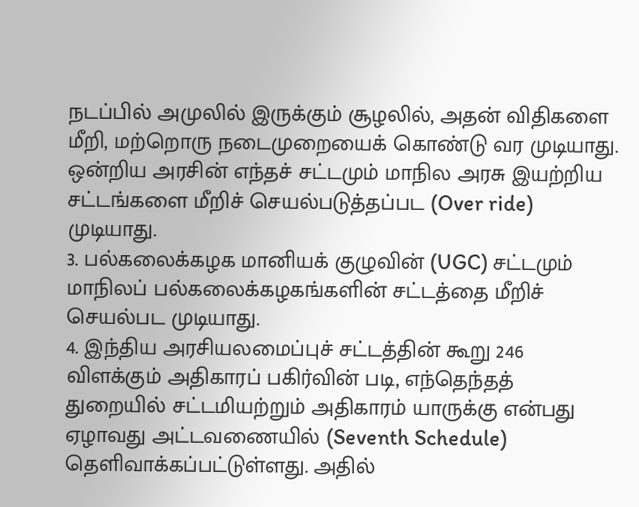நடப்பில் அமுலில் இருக்கும் சூழலில், அதன் விதிகளை மீறி, மற்றொரு நடைமுறையைக் கொண்டு வர முடியாது. ஒன்றிய அரசின் எந்தச் சட்டமும் மாநில அரசு இயற்றிய சட்டங்களை மீறிச் செயல்படுத்தப்பட (Over ride) முடியாது.
3. பல்கலைக்கழக மானியக் குழுவின் (UGC) சட்டமும் மாநிலப் பல்கலைக்கழகங்களின் சட்டத்தை மீறிச் செயல்பட முடியாது.
4. இந்திய அரசியலமைப்புச் சட்டத்தின் கூறு 246 விளக்கும் அதிகாரப் பகிர்வின் படி, எந்தெந்தத் துறையில் சட்டமியற்றும் அதிகாரம் யாருக்கு என்பது ஏழாவது அட்டவணையில் (Seventh Schedule) தெளிவாக்கப்பட்டுள்ளது. அதில்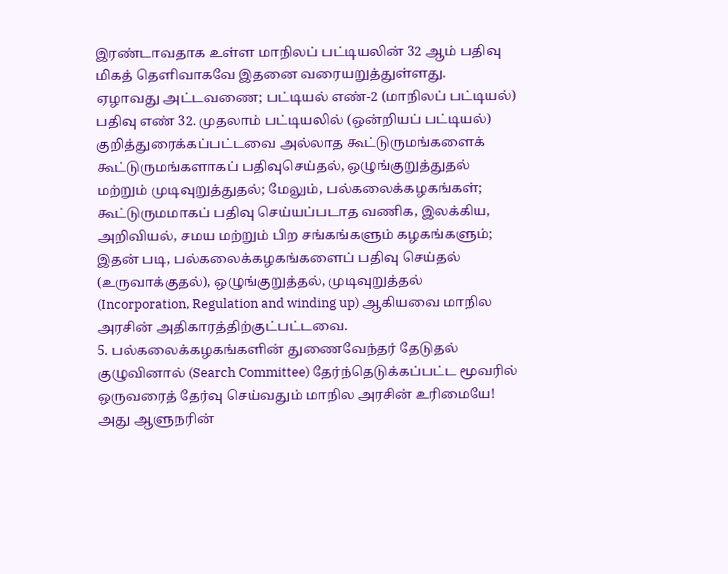இரண்டாவதாக உள்ள மாநிலப் பட்டியலின் 32 ஆம் பதிவு மிகத் தெளிவாகவே இதனை வரையறுத்துள்ளது.
ஏழாவது அட்டவணை; பட்டியல் எண்-2 (மாநிலப் பட்டியல்)
பதிவு எண் 32. முதலாம் பட்டியலில் (ஒன்றியப் பட்டியல்) குறித்துரைக்கப்பட்டவை அல்லாத கூட்டுருமங்களைக் கூட்டுருமங்களாகப் பதிவுசெய்தல், ஒழுங்குறுத்துதல் மற்றும் முடிவுறுத்துதல்; மேலும், பல்கலைக்கழகங்கள்; கூட்டுருமமாகப் பதிவு செய்யப்படாத வணிக, இலக்கிய, அறிவியல், சமய மற்றும் பிற சங்கங்களும் கழகங்களும்;
இதன் படி, பல்கலைக்கழகங்களைப் பதிவு செய்தல் (உருவாக்குதல்), ஒழுங்குறுத்தல், முடிவுறுத்தல் (Incorporation, Regulation and winding up) ஆகியவை மாநில அரசின் அதிகாரத்திற்குட்பட்டவை.
5. பல்கலைக்கழகங்களின் துணைவேந்தர் தேடுதல் குழுவினால் (Search Committee) தேர்ந்தெடுக்கப்பட்ட மூவரில் ஒருவரைத் தேர்வு செய்வதும் மாநில அரசின் உரிமையே! அது ஆளுநரின்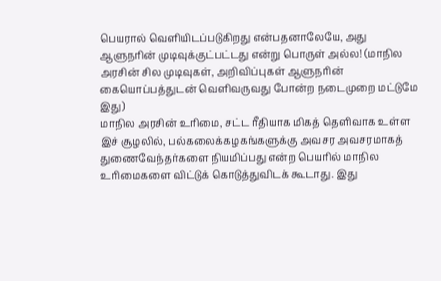பெயரால் வெளியிடப்படுகிறது என்பதனாலேயே, அது ஆளுநரின் முடிவுக்குட்பட்டது என்று பொருள் அல்ல! (மாநில அரசின் சில முடிவுகள், அறிவிப்புகள் ஆளுநரின் கையொப்பத்துடன் வெளிவருவது போன்ற நடைமுறை மட்டுமே இது)
மாநில அரசின் உரிமை, சட்ட ரீதியாக மிகத் தெளிவாக உள்ள இச் சூழலில், பல்கலைக்கழகங்களுக்கு அவசர அவசரமாகத் துணைவேந்தர்களை நியமிப்பது என்ற பெயரில் மாநில உரிமைகளை விட்டுக் கொடுத்துவிடக் கூடாது. இது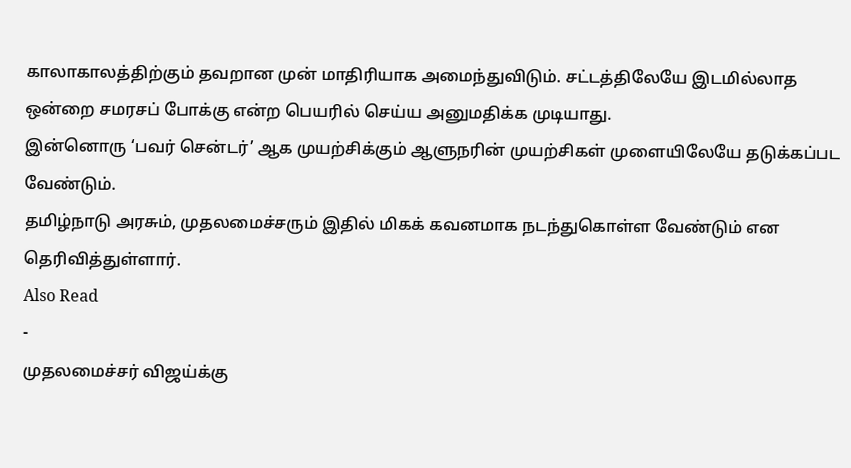காலாகாலத்திற்கும் தவறான முன் மாதிரியாக அமைந்துவிடும். சட்டத்திலேயே இடமில்லாத ஒன்றை சமரசப் போக்கு என்ற பெயரில் செய்ய அனுமதிக்க முடியாது.
இன்னொரு ‘பவர் சென்டர்’ ஆக முயற்சிக்கும் ஆளுநரின் முயற்சிகள் முளையிலேயே தடுக்கப்பட வேண்டும்.
தமிழ்நாடு அரசும், முதலமைச்சரும் இதில் மிகக் கவனமாக நடந்துகொள்ள வேண்டும் என தெரிவித்துள்ளார்.
Also Read
-
முதலமைச்சர் விஜய்க்கு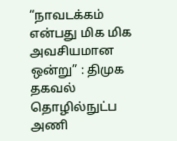“நாவடக்கம் என்பது மிக மிக அவசியமான ஒன்று” : திமுக தகவல் தொழில்நுட்ப அணி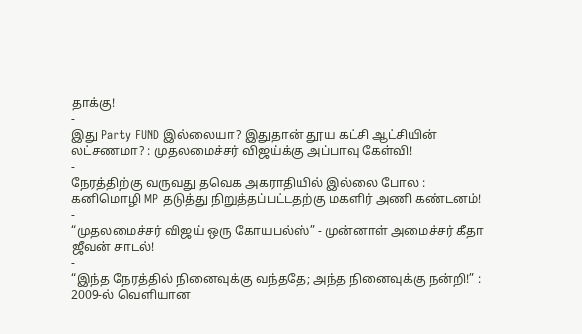தாக்கு!
-
இது Party FUND இல்லையா? இதுதான் தூய கட்சி ஆட்சியின் லட்சணமா? : முதலமைச்சர் விஜய்க்கு அப்பாவு கேள்வி!
-
நேரத்திற்கு வருவது தவெக அகராதியில் இல்லை போல : கனிமொழி MP தடுத்து நிறுத்தப்பட்டதற்கு மகளிர் அணி கண்டனம்!
-
“முதலமைச்சர் விஜய் ஒரு கோயபல்ஸ்” - முன்னாள் அமைச்சர் கீதா ஜீவன் சாடல்!
-
“இந்த நேரத்தில் நினைவுக்கு வந்ததே; அந்த நினைவுக்கு நன்றி!” : 2009-ல் வெளியான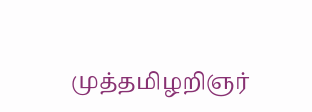முத்தமிழறிஞர்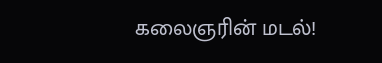கலைஞரின் மடல்!